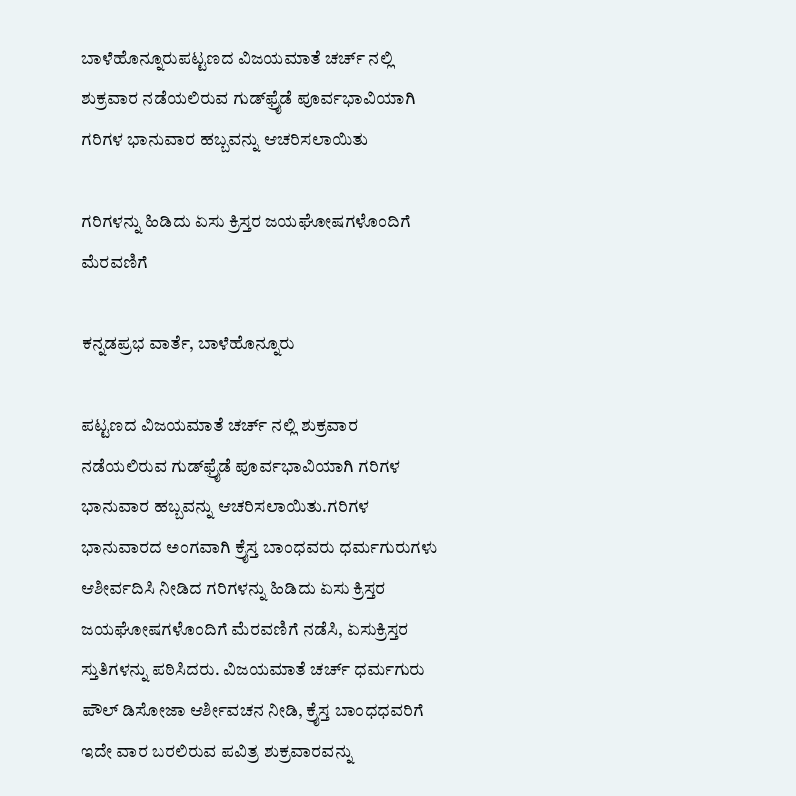ಬಾಳೆಹೊನ್ನೂರುಪಟ್ಟಣದ ವಿಜಯಮಾತೆ ಚರ್ಚ್ ನಲ್ಲಿ ಶುಕ್ರವಾರ ನಡೆಯಲಿರುವ ಗುಡ್‌ಫ್ರೈಡೆ ಪೂರ್ವಭಾವಿಯಾಗಿ ಗರಿಗಳ ಭಾನುವಾರ ಹಬ್ಬವನ್ನು ಆಚರಿಸಲಾಯಿತು

ಗರಿಗಳನ್ನು ಹಿಡಿದು ಏಸು ಕ್ರಿಸ್ತರ ಜಯಘೋಷಗಳೊಂದಿಗೆ ಮೆರವಣಿಗೆ

ಕನ್ನಡಪ್ರಭ ವಾರ್ತೆ, ಬಾಳೆಹೊನ್ನೂರು

ಪಟ್ಟಣದ ವಿಜಯಮಾತೆ ಚರ್ಚ್ ನಲ್ಲಿ ಶುಕ್ರವಾರ ನಡೆಯಲಿರುವ ಗುಡ್‌ಫ್ರೈಡೆ ಪೂರ್ವಭಾವಿಯಾಗಿ ಗರಿಗಳ ಭಾನುವಾರ ಹಬ್ಬವನ್ನು ಆಚರಿಸಲಾಯಿತು.ಗರಿಗಳ ಭಾನುವಾರದ ಅಂಗವಾಗಿ ಕ್ರೈಸ್ತ ಬಾಂಧವರು ಧರ್ಮಗುರುಗಳು ಆಶೀರ್ವದಿಸಿ ನೀಡಿದ ಗರಿಗಳನ್ನು ಹಿಡಿದು ಏಸು ಕ್ರಿಸ್ತರ ಜಯಘೋಷಗಳೊಂದಿಗೆ ಮೆರವಣಿಗೆ ನಡೆಸಿ, ಏಸುಕ್ರಿಸ್ತರ ಸ್ತುತಿಗಳನ್ನು ಪಠಿಸಿದರು. ವಿಜಯಮಾತೆ ಚರ್ಚ್ ಧರ್ಮಗುರು ಪೌಲ್ ಡಿಸೋಜಾ ಆರ್ಶೀವಚನ ನೀಡಿ, ಕ್ರೈಸ್ತ ಬಾಂಧಧವರಿಗೆ ಇದೇ ವಾರ ಬರಲಿರುವ ಪವಿತ್ರ ಶುಕ್ರವಾರವನ್ನು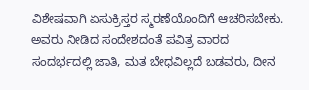ವಿಶೇಷವಾಗಿ ಏಸುಕ್ರಿಸ್ತರ ಸ್ಮರಣೆಯೊಂದಿಗೆ ಆಚರಿಸಬೇಕು. ಅವರು ನೀಡಿದ ಸಂದೇಶದಂತೆ ಪವಿತ್ರ ವಾರದ ಸಂದರ್ಭದಲ್ಲಿ ಜಾತಿ, ಮತ ಬೇಧವಿಲ್ಲದೆ ಬಡವರು, ದೀನ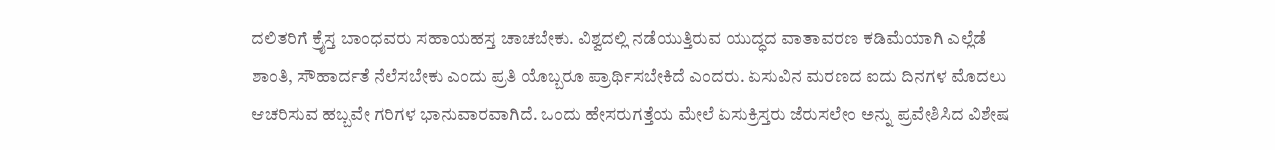ದಲಿತರಿಗೆ ಕ್ರೈಸ್ತ ಬಾಂಧವರು ಸಹಾಯಹಸ್ತ ಚಾಚಬೇಕು. ವಿಶ್ವದಲ್ಲಿ ನಡೆಯುತ್ತಿರುವ ಯುದ್ಧದ ವಾತಾವರಣ ಕಡಿಮೆಯಾಗಿ ಎಲ್ಲೆಡೆ ಶಾಂತಿ, ಸೌಹಾರ್ದತೆ ನೆಲೆಸಬೇಕು ಎಂದು ಪ್ರತಿ ಯೊಬ್ಬರೂ ಪ್ರಾರ್ಥಿಸಬೇಕಿದೆ ಎಂದರು. ಏಸುವಿನ ಮರಣದ ಐದು ದಿನಗಳ ಮೊದಲು ಆಚರಿಸುವ ಹಬ್ಬವೇ ಗರಿಗಳ ಭಾನುವಾರವಾಗಿದೆ. ಒಂದು ಹೇಸರುಗತ್ತೆಯ ಮೇಲೆ ಏಸುಕ್ರಿಸ್ತರು ಜೆರುಸಲೇಂ ಅನ್ನು ಪ್ರವೇಶಿಸಿದ ವಿಶೇಷ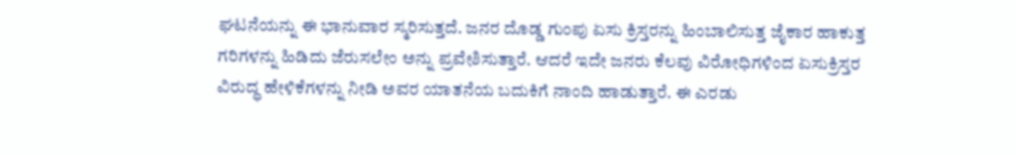ಘಟನೆಯನ್ನು ಈ ಭಾನುವಾರ ಸ್ಮರಿಸುತ್ತದೆ. ಜನರ ದೊಡ್ಡ ಗುಂಪು ಏಸು ಕ್ರಿಸ್ತರನ್ನು ಹಿಂಬಾಲಿಸುತ್ತ ಜೈಕಾರ ಹಾಕುತ್ತ ಗರಿಗಳನ್ನು ಹಿಡಿದು ಜೆರುಸಲೇಂ ಅನ್ನು ಪ್ರವೇಶಿಸುತ್ತಾರೆ. ಆದರೆ ಇದೇ ಜನರು ಕೆಲವು ವಿರೋಧಿಗಳಿಂದ ಏಸುಕ್ರಿಸ್ತರ ವಿರುದ್ಧ ಹೇಳಿಕೆಗಳನ್ನು ನೀಡಿ ಅವರ ಯಾತನೆಯ ಬದುಕಿಗೆ ನಾಂದಿ ಹಾಡುತ್ತಾರೆ. ಈ ಎರಡು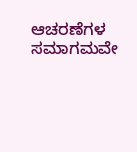ಆಚರಣೆಗಳ ಸಮಾಗಮವೇ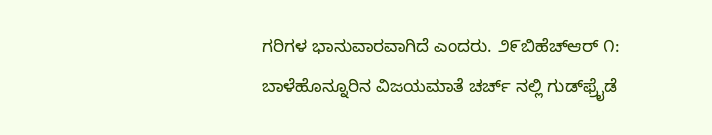ಗರಿಗಳ ಭಾನುವಾರವಾಗಿದೆ ಎಂದರು. ೨೯ಬಿಹೆಚ್‌ಆರ್ ೧: ಬಾಳೆಹೊನ್ನೂರಿನ ವಿಜಯಮಾತೆ ಚರ್ಚ್ ನಲ್ಲಿ ಗುಡ್‌ಫ್ರೈಡೆ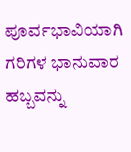ಪೂರ್ವಭಾವಿಯಾಗಿ ಗರಿಗಳ ಭಾನುವಾರ ಹಬ್ಬವನ್ನು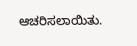ಆಚರಿಸಲಾಯಿತು.